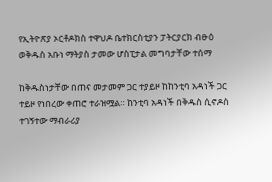የኢትዮጽያ ኦርቶዶክስ ተዋህዶ ቤተክርስቲያን ፓትርያርክ ብፁዕ ወቅዱስ አቡነ ማትያስ ታመው ሆስፒታል መግባታቸው ተሰማ

ከቅዱስነታቸው በጠና መታመም ጋር ተያይዞ ከከንቲባ አዳነች ጋር ተይዞ የነበረው ቀጠሮ ተራዝሟል። ከንቲባ አዳነች በቅዱስ ሲኖዶስ ተገኝተው ማብራሪያ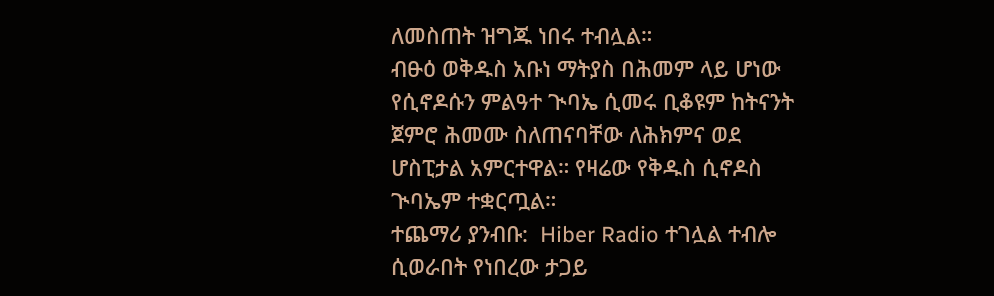ለመስጠት ዝግጁ ነበሩ ተብሏል።
ብፁዕ ወቅዱስ አቡነ ማትያስ በሕመም ላይ ሆነው የሲኖዶሱን ምልዓተ ጒባኤ ሲመሩ ቢቆዩም ከትናንት ጀምሮ ሕመሙ ስለጠናባቸው ለሕክምና ወደ ሆስፒታል አምርተዋል። የዛሬው የቅዱስ ሲኖዶስ ጒባኤም ተቋርጧል።
ተጨማሪ ያንብቡ:  Hiber Radio ተገሏል ተብሎ ሲወራበት የነበረው ታጋይ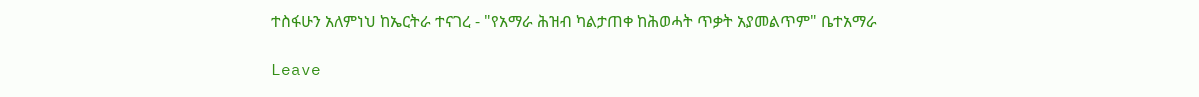ተስፋሁን አለምነህ ከኤርትራ ተናገረ - "የአማራ ሕዝብ ካልታጠቀ ከሕወሓት ጥቃት አያመልጥም" ቤተአማራ

Leave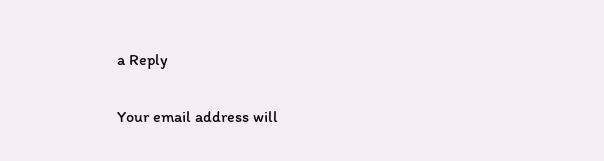a Reply

Your email address will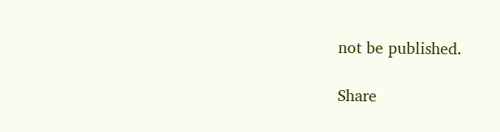not be published.

Share